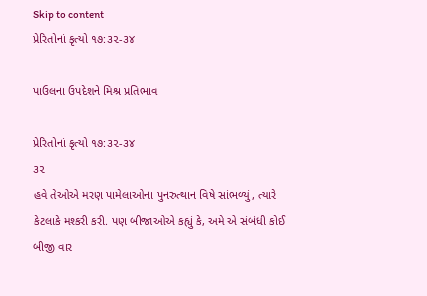Skip to content
પ્રેરિતોનાં કૃત્યો ૧૭:૩૨-૩૪

પાઉલના ઉપદેશને મિશ્ર પ્રતિભાવ

પ્રેરિતોનાં કૃત્યો ૧૭:૩૨-૩૪
૩૨
હવે તેઓએ મરણ પામેલાઓના પુનરુત્થાન વિષે સાંભળ્યું, ત્યારે કેટલાકે મશ્કરી કરી. પણ બીજાઓએ કહ્યું કે, અમે એ સંબંધી કોઈ બીજી વાર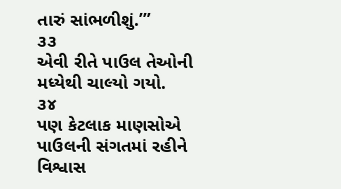તારું સાંભળીશું.’”
૩૩
એવી રીતે પાઉલ તેઓની મધ્યેથી ચાલ્યો ગયો.
૩૪
પણ કેટલાક માણસોએ પાઉલની સંગતમાં રહીને વિશ્વાસ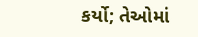કર્યો; તેઓમાં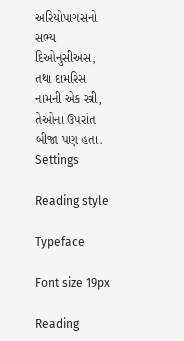અરિયોપાગસનો સભ્ય દિઓનુસીઅસ, તથા દામરિસ નામની એક સ્ત્રી, તેઓના ઉપરાંત બીજા પણ હતા.
Settings

Reading style

Typeface

Font size 19px

Reading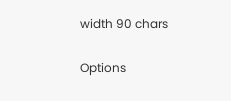width 90 chars

Options